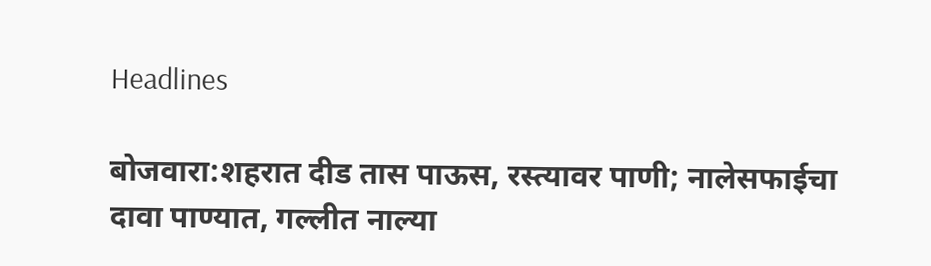Headlines

बोजवारा:शहरात दीड तास पाऊस, रस्त्यावर पाणी; नालेसफाईचा दावा पाण्यात, गल्लीत नाल्या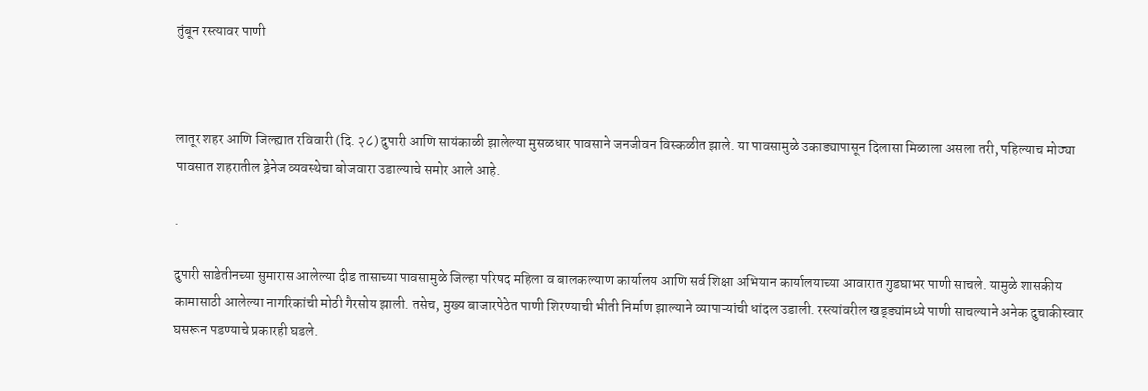तुंबून रस्त्यावर पाणी



लातूर शहर आणि जिल्ह्यात रविवारी (दि. २८) दुपारी आणि सायंकाळी झालेल्या मुसळधार पावसाने जनजीवन विस्कळीत झाले. या पावसामुळे उकाड्यापासून दिलासा मिळाला असला तरी, पहिल्याच मोठ्या पावसात शहरातील ड्रेनेज व्यवस्थेचा बोजवारा उडाल्याचे समोर आले आहे.

.

दुपारी साडेतीनच्या सुमारास आलेल्या दीड तासाच्या पावसामुळे जिल्हा परिषद महिला व बालकल्याण कार्यालय आणि सर्व शिक्षा अभियान कार्यालयाच्या आवारात गुडघाभर पाणी साचले. यामुळे शासकीय कामासाठी आलेल्या नागरिकांची मोठी गैरसोय झाली. तसेच, मुख्य बाजारपेठेत पाणी शिरण्याची भीती निर्माण झाल्याने व्यापाऱ्यांची धांदल उडाली. रस्त्यांवरील खड्ड्यांमध्ये पाणी साचल्याने अनेक दुचाकीस्वार घसरून पडण्याचे प्रकारही घडले.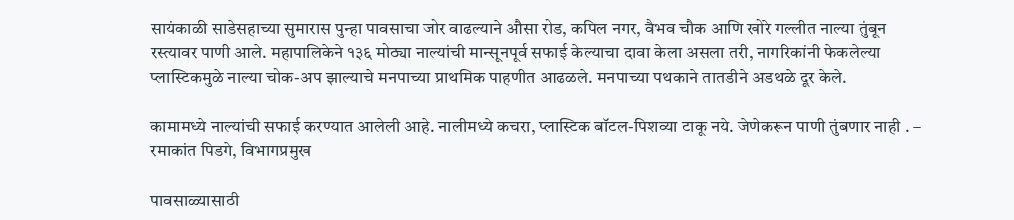सायंकाळी साडेसहाच्या सुमारास पुन्हा पावसाचा जोर वाढल्याने औसा रोड, कपिल नगर, वैभव चौक आणि खोरे गल्लीत नाल्या तुंबून रस्त्यावर पाणी आले. महापालिकेने १३६ मोठ्या नाल्यांची मान्सूनपूर्व सफाई केल्याचा दावा केला असला तरी, नागरिकांनी फेकलेल्या प्लास्टिकमुळे नाल्या चोक-अप झाल्याचे मनपाच्या प्राथमिक पाहणीत आढळले. मनपाच्या पथकाने तातडीने अडथळे दूर केले.

कामामध्ये नाल्यांची सफाई करण्यात आलेली आहे. नालीमध्ये कचरा, प्लास्टिक बॉटल-पिशव्या टाकू नये. जेणेकरून पाणी तुंबणार नाही . – रमाकांत पिडगे, विभागप्रमुख

पावसाळ्यासाठी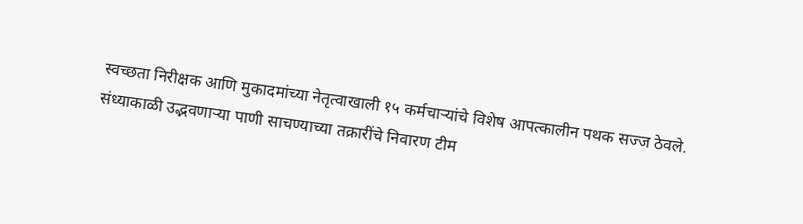स्वच्छता निरीक्षक आणि मुकादमांच्या नेतृत्वाखाली १५ कर्मचाऱ्यांचे विशेष आपत्कालीन पथक सज्ज ठेवले. संध्याकाळी उद्भवणाऱ्या पाणी साचण्याच्या तक्रारींचे निवारण टीम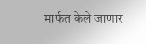मार्फत केले जाणार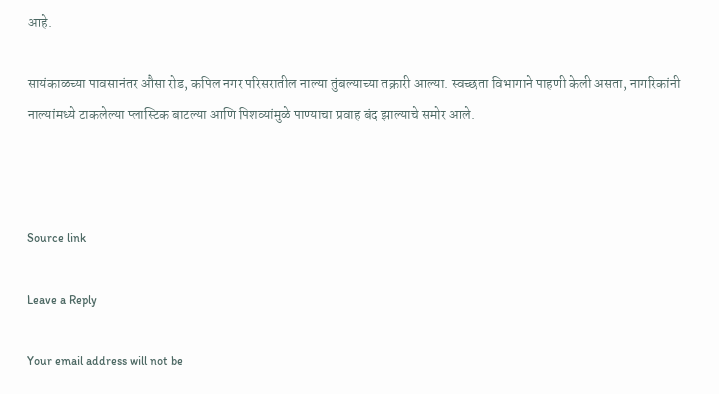आहे.

सायंकाळच्या पावसानंतर औसा रोड, कपिल नगर परिसरातील नाल्या तुंबल्याच्या तक्रारी आल्या. स्वच्छता विभागाने पाहणी केली असता, नागरिकांनी नाल्यांमध्ये टाकलेल्या प्लास्टिक बाटल्या आणि पिशव्यांमुळे पाण्याचा प्रवाह बंद झाल्याचे समोर आले.



Source link

Leave a Reply

Your email address will not be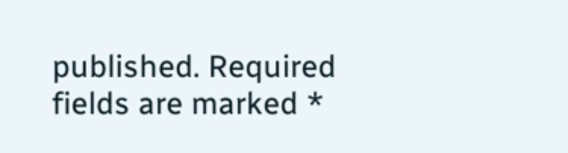published. Required fields are marked *